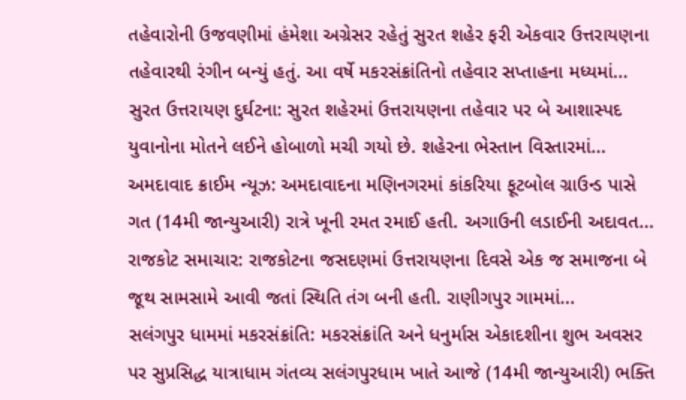તહેવારોની ઉજવણીમાં હંમેશા અગ્રેસર રહેતું સુરત શહેર ફરી એકવાર ઉત્તરાયણના તહેવારથી રંગીન બન્યું હતું. આ વર્ષે મકરસંક્રાંતિનો તહેવાર સપ્તાહના મધ્યમાં...
સુરત ઉત્તરાયણ દુર્ઘટના: સુરત શહેરમાં ઉત્તરાયણના તહેવાર પર બે આશાસ્પદ યુવાનોના મોતને લઈને હોબાળો મચી ગયો છે. શહેરના ભેસ્તાન વિસ્તારમાં...
અમદાવાદ ક્રાઈમ ન્યૂઝ: અમદાવાદના મણિનગરમાં કાંકરિયા ફૂટબોલ ગ્રાઉન્ડ પાસે ગત (14મી જાન્યુઆરી) રાત્રે ખૂની રમત રમાઈ હતી. અગાઉની લડાઈની અદાવત...
રાજકોટ સમાચાર: રાજકોટના જસદણમાં ઉત્તરાયણના દિવસે એક જ સમાજના બે જૂથ સામસામે આવી જતાં સ્થિતિ તંગ બની હતી. રાણીગપુર ગામમાં...
સલંગપુર ધામમાં મકરસંક્રાંતિ: મકરસંક્રાંતિ અને ધનુર્માસ એકાદશીના શુભ અવસર પર સુપ્રસિદ્ધ યાત્રાધામ ગંતવ્ય સલંગપુરધામ ખાતે આજે (14મી જાન્યુઆરી) ભક્તિ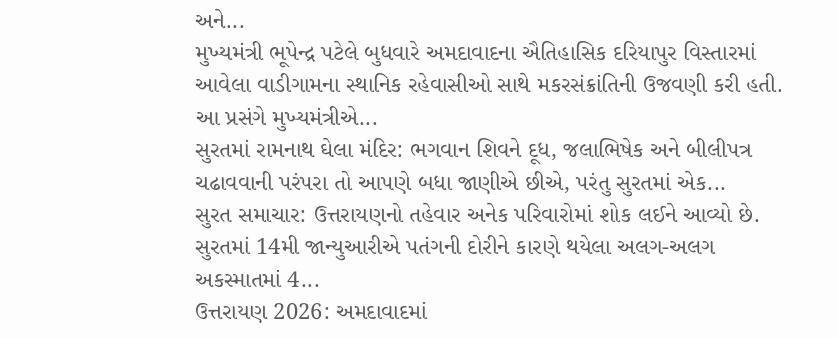અને...
મુખ્યમંત્રી ભૂપેન્દ્ર પટેલે બુધવારે અમદાવાદના ઐતિહાસિક દરિયાપુર વિસ્તારમાં આવેલા વાડીગામના સ્થાનિક રહેવાસીઓ સાથે મકરસંક્રાંતિની ઉજવણી કરી હતી. આ પ્રસંગે મુખ્યમંત્રીએ...
સુરતમાં રામનાથ ઘેલા મંદિર: ભગવાન શિવને દૂધ, જલાભિષેક અને બીલીપત્ર ચઢાવવાની પરંપરા તો આપણે બધા જાણીએ છીએ, પરંતુ સુરતમાં એક...
સુરત સમાચાર: ઉત્તરાયણનો તહેવાર અનેક પરિવારોમાં શોક લઈને આવ્યો છે. સુરતમાં 14મી જાન્યુઆરીએ પતંગની દોરીને કારણે થયેલા અલગ-અલગ અકસ્માતમાં 4...
ઉત્તરાયણ 2026: અમદાવાદમાં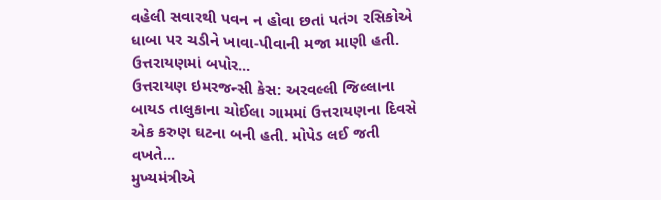વહેલી સવારથી પવન ન હોવા છતાં પતંગ રસિકોએ ધાબા પર ચડીને ખાવા-પીવાની મજા માણી હતી. ઉત્તરાયણમાં બપોર...
ઉત્તરાયણ ઇમરજન્સી કેસ: અરવલ્લી જિલ્લાના બાયડ તાલુકાના ચોઈલા ગામમાં ઉત્તરાયણના દિવસે એક કરુણ ઘટના બની હતી. મોપેડ લઈ જતી વખતે...
મુખ્યમંત્રીએ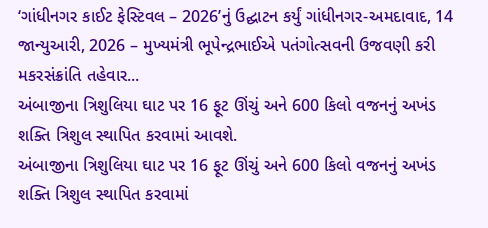‘ગાંધીનગર કાઈટ ફેસ્ટિવલ – 2026’નું ઉદ્ઘાટન કર્યું ગાંધીનગર-અમદાવાદ, 14 જાન્યુઆરી, 2026 – મુખ્યમંત્રી ભૂપેન્દ્રભાઈએ પતંગોત્સવની ઉજવણી કરી મકરસંક્રાંતિ તહેવાર...
અંબાજીના ત્રિશુલિયા ઘાટ પર 16 ફૂટ ઊંચું અને 600 કિલો વજનનું અખંડ શક્તિ ત્રિશુલ સ્થાપિત કરવામાં આવશે.
અંબાજીના ત્રિશુલિયા ઘાટ પર 16 ફૂટ ઊંચું અને 600 કિલો વજનનું અખંડ શક્તિ ત્રિશુલ સ્થાપિત કરવામાં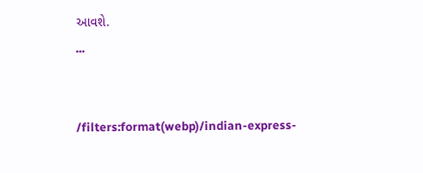આવશે.
...


/filters:format(webp)/indian-express-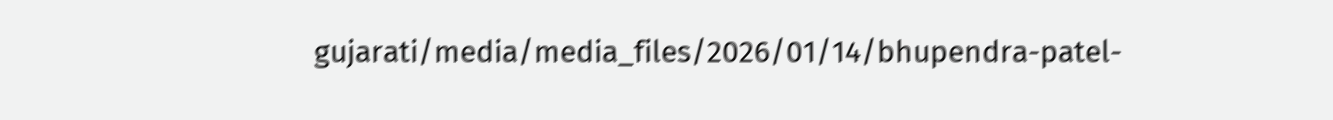gujarati/media/media_files/2026/01/14/bhupendra-patel-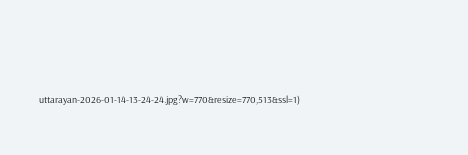uttarayan-2026-01-14-13-24-24.jpg?w=770&resize=770,513&ssl=1)